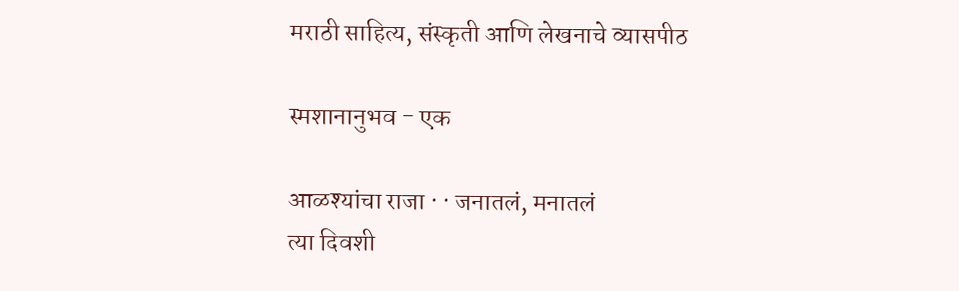मराठी साहित्य, संस्कृती आणि लेखनाचे व्यासपीठ

स्मशानानुभव - एक

आळश्यांचा राजा · · जनातलं, मनातलं
त्या दिवशी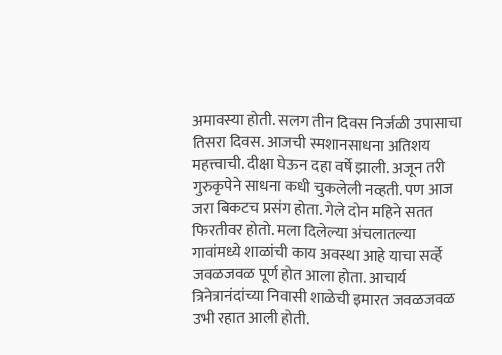अमावस्या होती. सलग तीन दिवस निर्जळी उपासाचा तिसरा दिवस. आजची स्मशानसाधना अतिशय महत्त्वाची. दीक्षा घेऊन दहा वर्षे झाली. अजून तरी गुरुकृपेने साधना कधी चुकलेली नव्हती. पण आज जरा बिकटच प्रसंग होता. गेले दोन महिने सतत फिरतीवर होतो. मला दिलेल्या अंचलातल्या गावांमध्ये शाळांची काय अवस्था आहे याचा सर्व्हे जवळजवळ पूर्ण होत आला होता. आचार्य त्रिनेत्रानंदांच्या निवासी शाळेची इमारत जवळजवळ उभी रहात आली होती.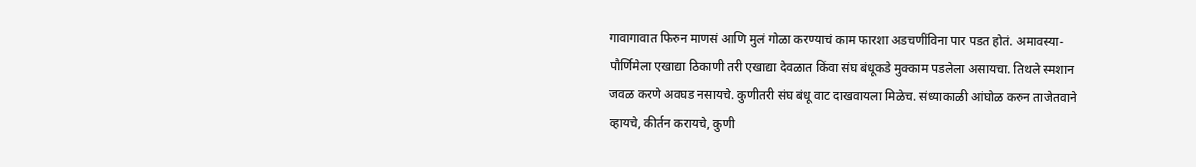गावागावात फिरुन माणसं आणि मुलं गोळा करण्याचं काम फारशा अडचणींविना पार पडत होतं. अमावस्या-पौर्णिमेला एखाद्या ठिकाणी तरी एखाद्या देवळात किंवा संघ बंधूकडे मुक्काम पडलेला असायचा. तिथले स्मशान जवळ करणे अवघड नसायचे. कुणीतरी संघ बंधू वाट दाखवायला मिळेच. संध्याकाळी आंघोळ करुन ताजेतवाने व्हायचे, कीर्तन करायचे, कुणी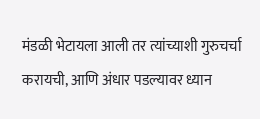मंडळी भेटायला आली तर त्यांच्याशी गुरुचर्चा करायची, आणि अंधार पडल्यावर ध्यान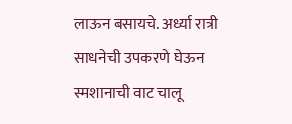लाऊन बसायचे. अर्ध्या रात्री साधनेची उपकरणे घेऊन स्मशानाची वाट चालू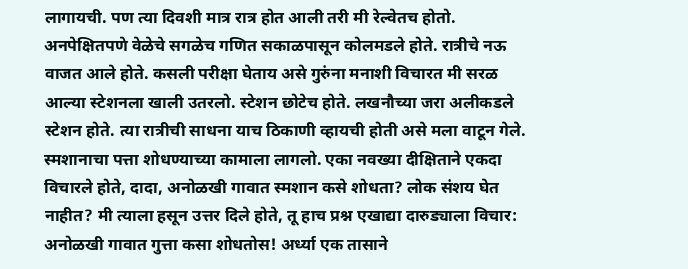लागायची. पण त्या दिवशी मात्र रात्र होत आली तरी मी रेल्वेतच होतो. अनपेक्षितपणे वेळेचे सगळेच गणित सकाळपासून कोलमडले होते. रात्रीचे नऊ वाजत आले होते. कसली परीक्षा घेताय असे गुरुंना मनाशी विचारत मी सरळ आल्या स्टेशनला खाली उतरलो. स्टेशन छोटेच होते. लखनौच्या जरा अलीकडले स्टेशन होते. त्या रात्रीची साधना याच ठिकाणी व्हायची होती असे मला वाटून गेले. स्मशानाचा पत्ता शोधण्याच्या कामाला लागलो. एका नवख्या दीक्षिताने एकदा विचारले होते, दादा, अनोळखी गावात स्मशान कसे शोधता? लोक संशय घेत नाहीत? मी त्याला हसून उत्तर दिले होते, तू हाच प्रश्न एखाद्या दारुड्याला विचार: अनोळखी गावात गुत्ता कसा शोधतोस! अर्ध्या एक तासाने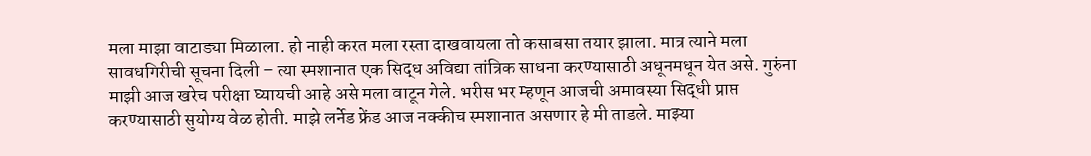मला माझा वाटाड्या मिळाला. हो नाही करत मला रस्ता दाखवायला तो कसाबसा तयार झाला. मात्र त्याने मला सावधगिरीची सूचना दिली – त्या स्मशानात एक सिद्ध अविद्या तांत्रिक साधना करण्यासाठी अधूनमधून येत असे. गुरुंना माझी आज खरेच परीक्षा घ्यायची आहे असे मला वाटून गेले. भरीस भर म्हणून आजची अमावस्या सिद्धी प्राप्त करण्यासाठी सुयोग्य वेळ होती. माझे लर्नेड फ्रेंड आज नक्कीच स्मशानात असणार हे मी ताडले. माझ्या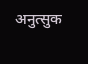अनुत्सुक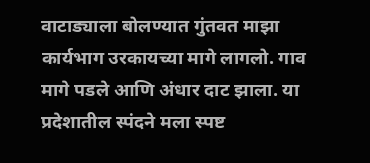वाटाड्याला बोलण्यात गुंतवत माझा कार्यभाग उरकायच्या मागे लागलो. गाव मागे पडले आणि अंधार दाट झाला. या प्रदेशातील स्पंदने मला स्पष्ट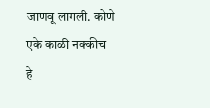जाणवू लागली. कोणे एके काळी नक्कीच हे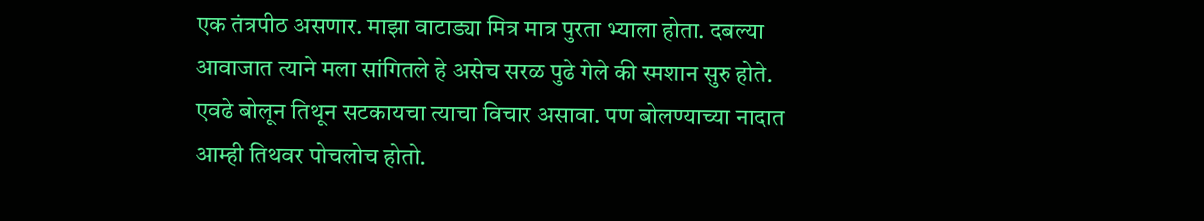एक तंत्रपीठ असणार. माझा वाटाड्या मित्र मात्र पुरता भ्याला होता. दबल्या आवाजात त्याने मला सांगितले हे असेच सरळ पुढे गेले की स्मशान सुरु होते. एवढे बोलून तिथून सटकायचा त्याचा विचार असावा. पण बोलण्याच्या नादात आम्ही तिथवर पोचलोच होतो.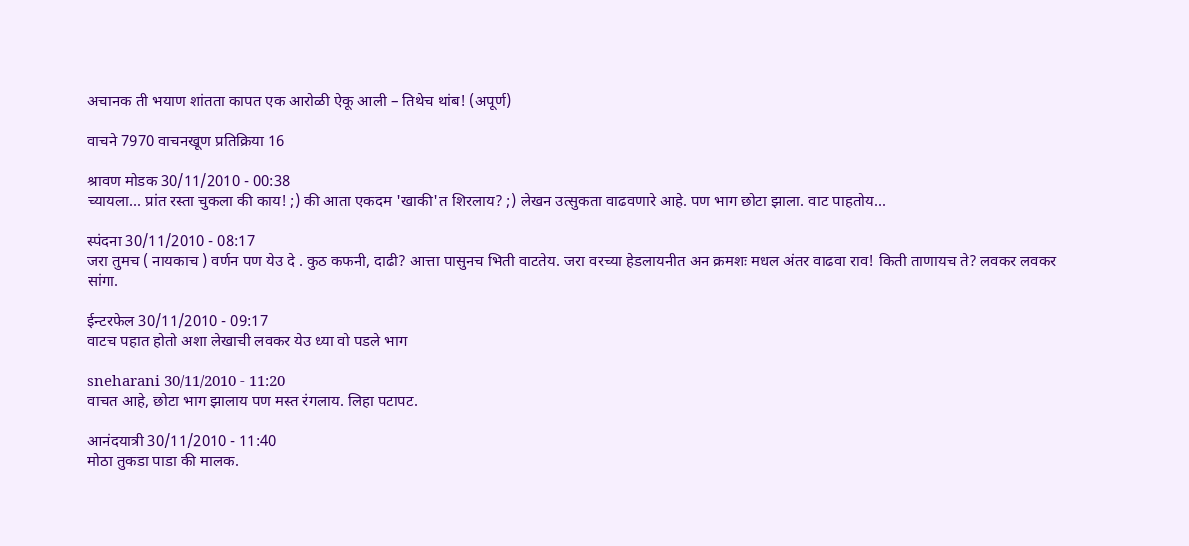अचानक ती भयाण शांतता कापत एक आरोळी ऐकू आली – तिथेच थांब! (अपूर्ण)

वाचने 7970 वाचनखूण प्रतिक्रिया 16

श्रावण मोडक 30/11/2010 - 00:38
च्यायला... प्रांत रस्ता चुकला की काय! ;) की आता एकदम 'खाकी'त शिरलाय? ;) लेखन उत्सुकता वाढवणारे आहे. पण भाग छोटा झाला. वाट पाहतोय...

स्पंदना 30/11/2010 - 08:17
जरा तुमच ( नायकाच ) वर्णन पण येउ दे . कुठ कफनी, दाढी? आत्ता पासुनच भिती वाटतेय. जरा वरच्या हेडलायनीत अन क्रमशः मधल अंतर वाढवा राव! किती ताणायच ते? लवकर लवकर सांगा.

ईन्टरफेल 30/11/2010 - 09:17
वाटच पहात होतो अशा लेखाची लवकर येउ ध्या वो पडले भाग

sneharani 30/11/2010 - 11:20
वाचत आहे, छोटा भाग झालाय पण मस्त रंगलाय. लिहा पटापट.

आनंदयात्री 30/11/2010 - 11:40
मोठा तुकडा पाडा की मालक.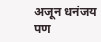अजून धनंजय पण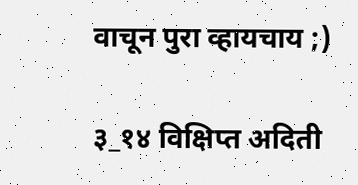वाचून पुरा व्हायचाय ;)

३_१४ विक्षिप्त अदिती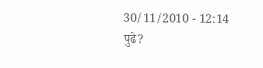30/11/2010 - 12:14
पुढे?